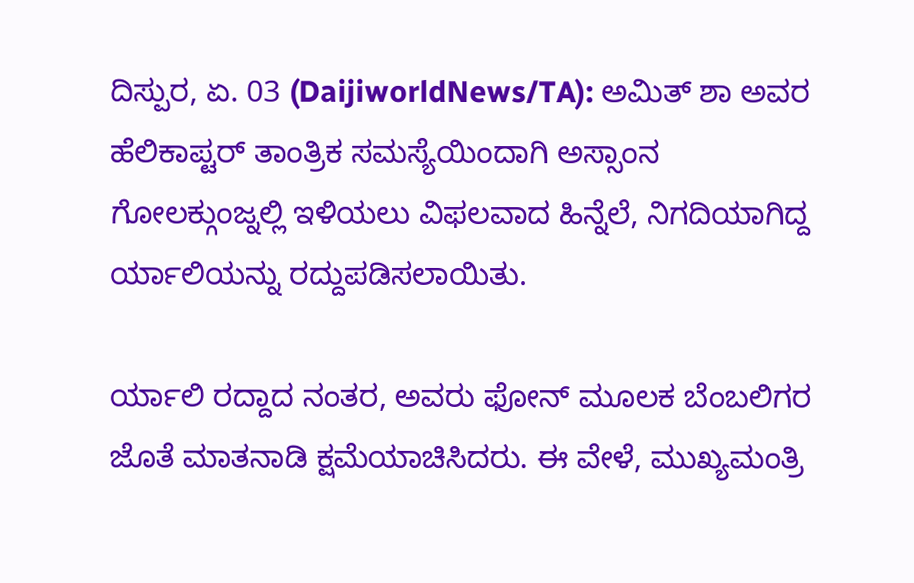ದಿಸ್ಪುರ, ಏ. 03 (DaijiworldNews/TA): ಅಮಿತ್ ಶಾ ಅವರ ಹೆಲಿಕಾಪ್ಟರ್ ತಾಂತ್ರಿಕ ಸಮಸ್ಯೆಯಿಂದಾಗಿ ಅಸ್ಸಾಂನ ಗೋಲಕ್ಗುಂಜ್ನಲ್ಲಿ ಇಳಿಯಲು ವಿಫಲವಾದ ಹಿನ್ನೆಲೆ, ನಿಗದಿಯಾಗಿದ್ದ ರ್ಯಾಲಿಯನ್ನು ರದ್ದುಪಡಿಸಲಾಯಿತು.

ರ್ಯಾಲಿ ರದ್ದಾದ ನಂತರ, ಅವರು ಫೋನ್ ಮೂಲಕ ಬೆಂಬಲಿಗರ ಜೊತೆ ಮಾತನಾಡಿ ಕ್ಷಮೆಯಾಚಿಸಿದರು. ಈ ವೇಳೆ, ಮುಖ್ಯಮಂತ್ರಿ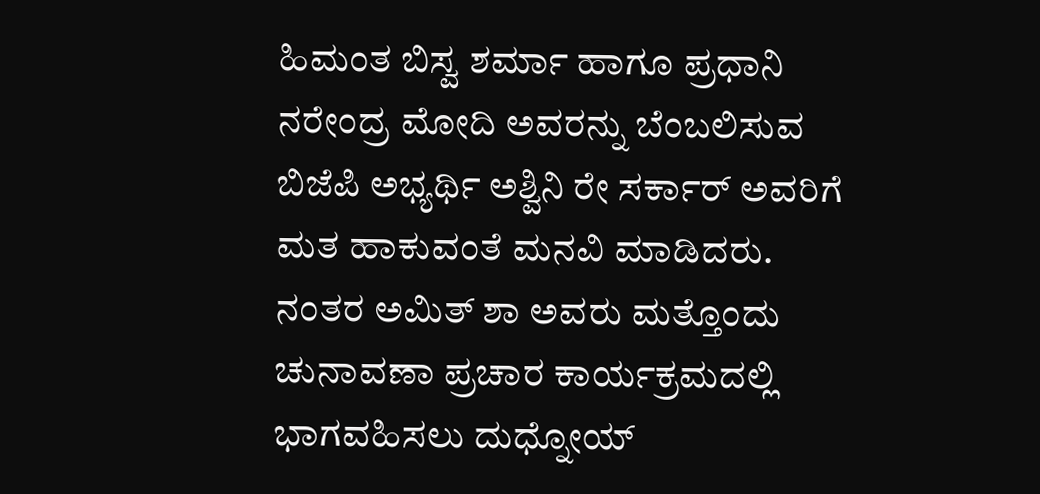ಹಿಮಂತ ಬಿಸ್ವ ಶರ್ಮಾ ಹಾಗೂ ಪ್ರಧಾನಿ ನರೇಂದ್ರ ಮೋದಿ ಅವರನ್ನು ಬೆಂಬಲಿಸುವ ಬಿಜೆಪಿ ಅಭ್ಯರ್ಥಿ ಅಶ್ವಿನಿ ರೇ ಸರ್ಕಾರ್ ಅವರಿಗೆ ಮತ ಹಾಕುವಂತೆ ಮನವಿ ಮಾಡಿದರು. ನಂತರ ಅಮಿತ್ ಶಾ ಅವರು ಮತ್ತೊಂದು ಚುನಾವಣಾ ಪ್ರಚಾರ ಕಾರ್ಯಕ್ರಮದಲ್ಲಿ ಭಾಗವಹಿಸಲು ದುಧ್ನೋಯ್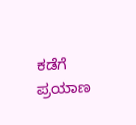ಕಡೆಗೆ ಪ್ರಯಾಣ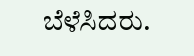ಬೆಳೆಸಿದರು.